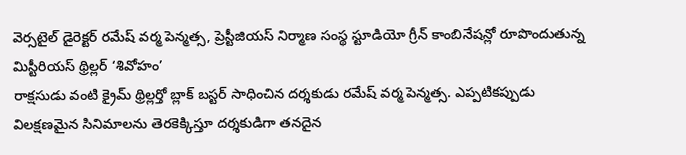వెర్సటైల్ డైరెక్టర్ రమేష్ వర్మ పెన్మత్స, ప్రెస్టీజియస్ నిర్మాణ సంస్థ స్టూడియో గ్రీన్ కాంబినేషన్లో రూపొందుతున్న మిస్టీరియస్ థ్రిల్లర్ ‘శివోహం’
రాక్షసుడు వంటి క్రైమ్ థ్రిల్లర్తో బ్లాక్ బస్టర్ సాధించిన దర్శకుడు రమేష్ వర్మ పెన్మత్స. ఎప్పటికప్పుడు విలక్షణమైన సినిమాలను తెరకెక్కిస్తూ దర్శకుడిగా తనదైన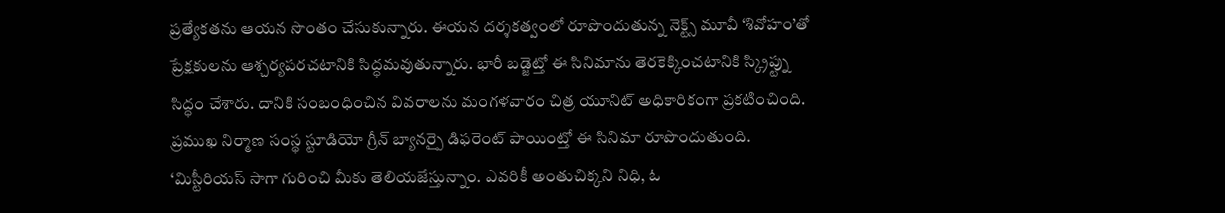ప్రత్యేకతను ఆయన సొంతం చేసుకున్నారు. ఈయన దర్శకత్వంలో రూపొందుతున్న నెక్ట్స్ మూవీ ‘శివోహం’తో ప్రేక్షకులను ఆశ్చర్యపరచటానికి సిద్ధమవుతున్నారు. భారీ బడ్జెట్తో ఈ సినిమాను తెరకెక్కించటానికి స్క్రిప్ట్ను సిద్ధం చేశారు. దానికి సంబంధించిన వివరాలను మంగళవారం చిత్ర యూనిట్ అధికారికంగా ప్రకటించింది. ప్రముఖ నిర్మాణ సంస్థ స్టూడియో గ్రీన్ బ్యానర్పై డిఫరెంట్ పాయింట్తో ఈ సినిమా రూపొందుతుంది.
‘మిస్టీరియస్ సాగా గురించి మీకు తెలియజేస్తున్నాం. ఎవరికీ అంతుచిక్కని నిధి, ఓ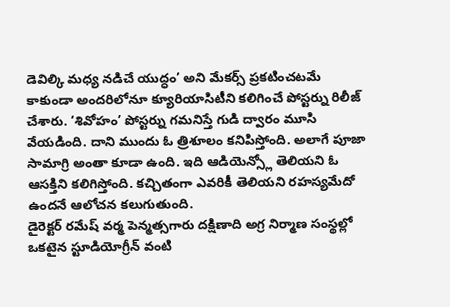డెవిల్కి మధ్య నడిచే యుద్ధం’ అని మేకర్స్ ప్రకటించటమే కాకుండా అందరిలోనూ క్యూరియాసిటీని కలిగించే పోస్టర్ను రిలీజ్ చేశారు. ‘శివోహం’ పోస్టర్ను గమనిస్తే గుడి ద్వారం మూసి వేయడింది. దాని ముందు ఓ త్రిశూలం కనిపిస్తోంది. అలాగే పూజా సామాగ్రి అంతా కూడా ఉంది. ఇది ఆడియెన్స్లో తెలియని ఓ ఆసక్తిని కలిగిస్తోంది. కచ్చితంగా ఎవరికీ తెలియని రహస్యమేదో ఉందనే ఆలోచన కలుగుతుంది.
డైరెక్టర్ రమేష్ వర్మ పెన్మత్సగారు దక్షిణాది అగ్ర నిర్మాణ సంస్థల్లో ఒకటైన స్టూడియోగ్రీన్ వంటి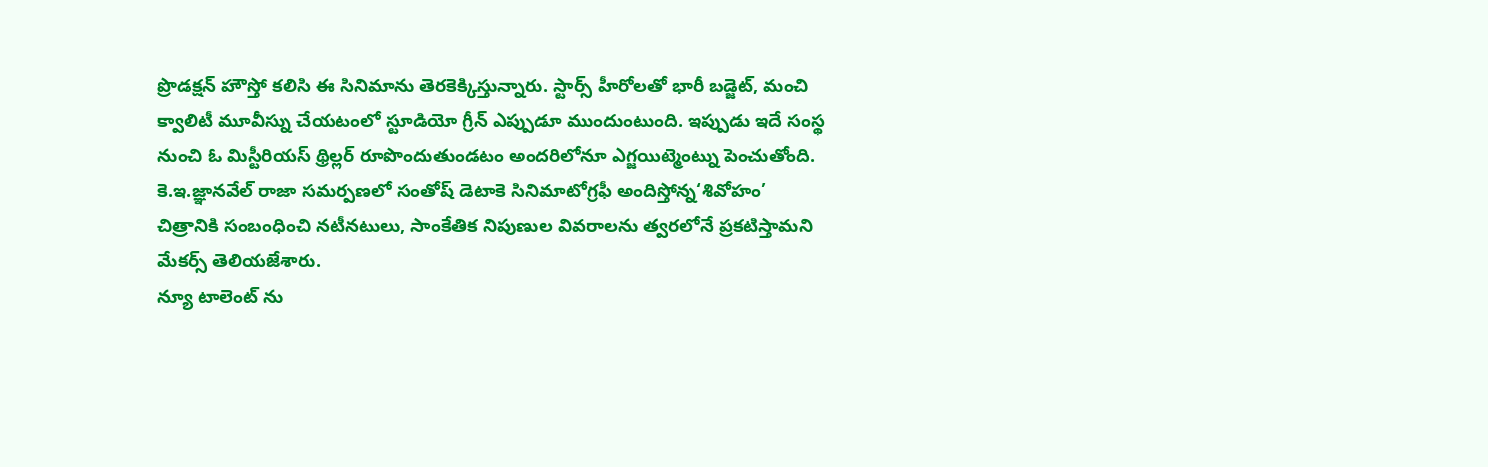ప్రొడక్షన్ హౌస్తో కలిసి ఈ సినిమాను తెరకెక్కిస్తున్నారు. స్టార్స్ హీరోలతో భారీ బడ్జెట్, మంచి క్వాలిటీ మూవీస్ను చేయటంలో స్టూడియో గ్రీన్ ఎప్పుడూ ముందుంటుంది. ఇప్పుడు ఇదే సంస్థ నుంచి ఓ మిస్టీరియస్ థ్రిల్లర్ రూపొందుతుండటం అందరిలోనూ ఎగ్జయిట్మెంట్ను పెంచుతోంది.
కె.ఇ.జ్ఞానవేల్ రాజా సమర్పణలో సంతోష్ డెటాకె సినిమాటోగ్రఫీ అందిస్తోన్న‘శివోహం’ చిత్రానికి సంబంధించి నటీనటులు, సాంకేతిక నిపుణుల వివరాలను త్వరలోనే ప్రకటిస్తామని మేకర్స్ తెలియజేశారు.
న్యూ టాలెంట్ ను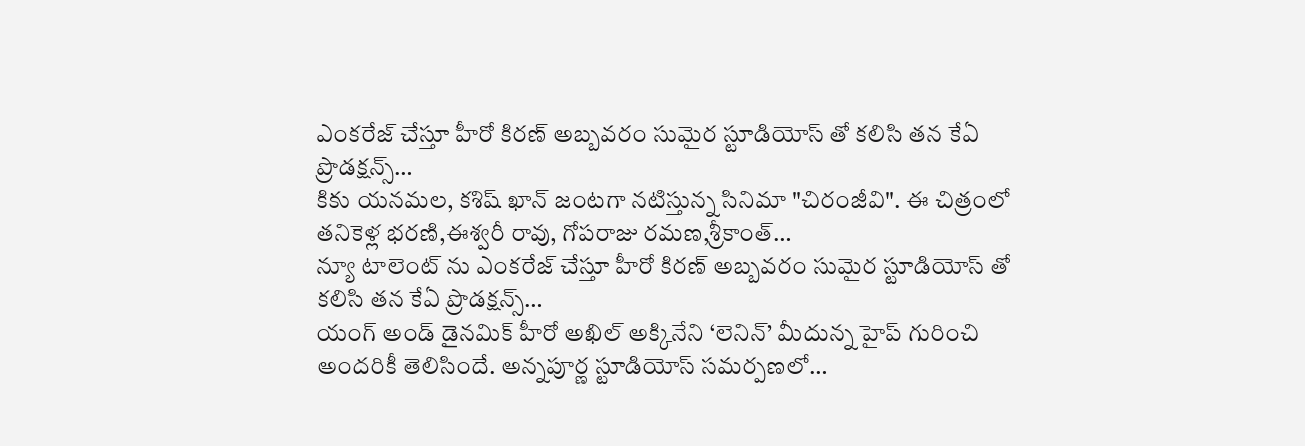ఎంకరేజ్ చేస్తూ హీరో కిరణ్ అబ్బవరం సుమైర స్టూడియోస్ తో కలిసి తన కేఏ ప్రొడక్షన్స్…
కికు యనమల, కశిష్ ఖాన్ జంటగా నటిస్తున్న సినిమా "చిరంజీవి". ఈ చిత్రంలో తనికెళ్ల భరణి,ఈశ్వరీ రావు, గోపరాజు రమణ,శ్రీకాంత్…
న్యూ టాలెంట్ ను ఎంకరేజ్ చేస్తూ హీరో కిరణ్ అబ్బవరం సుమైర స్టూడియోస్ తో కలిసి తన కేఏ ప్రొడక్షన్స్…
యంగ్ అండ్ డైనమిక్ హీరో అఖిల్ అక్కినేని ‘లెనిన్’ మీదున్న హైప్ గురించి అందరికీ తెలిసిందే. అన్నపూర్ణ స్టూడియోస్ సమర్పణలో…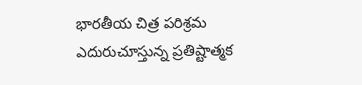భారతీయ చిత్ర పరిశ్రమ ఎదురుచూస్తున్న ప్రతిష్టాత్మక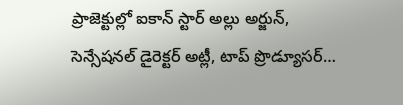ప్రాజెక్టుల్లో ఐకాన్ స్టార్ అల్లు అర్జున్, సెన్సేషనల్ డైరెక్టర్ అట్లీ, టాప్ ప్రొడ్యూసర్…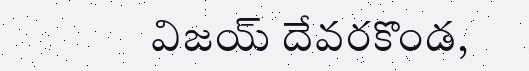విజయ్ దేవరకొండ,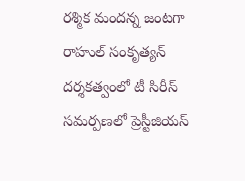రశ్మిక మందన్న జంటగా రాహుల్ సంకృత్యన్ దర్శకత్వంలో టీ సిరీస్ సమర్పణలో ప్రెస్టీజియస్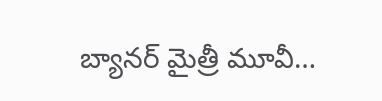బ్యానర్ మైత్రీ మూవీ…